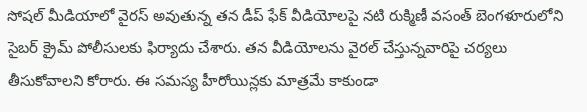సోషల్ మీడియాలో వైరస్ అవుతున్న తన డీప్ ఫేక్ వీడియోలపై నటి రుక్మిణీ వసంత్ బెంగళూరులోని సైబర్ క్రైమ్ పోలీసులకు ఫిర్యాదు చేశారు. తన వీడియోలను వైరల్ చేస్తున్నవారిపై చర్యలు తీసుకోవాలని కోరారు. ఈ సమస్య హీరోయిన్లకు మాత్రమే కాకుండా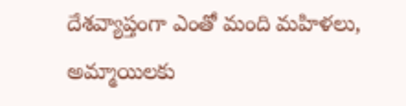దేశవ్యాప్తంగా ఎంతో మంది మహిళలు, అమ్మాయిలకు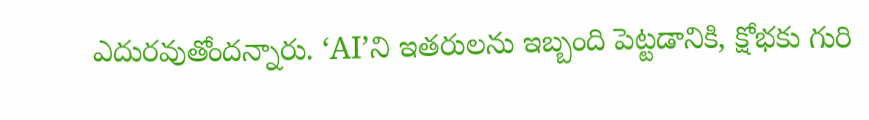ఎదురవుతోందన్నారు. ‘AI’ని ఇతరులను ఇబ్బంది పెట్టడానికి, క్షోభకు గురి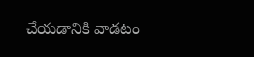చేయడానికి వాడటం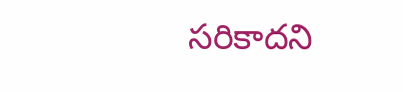సరికాదని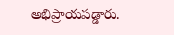అభిప్రాయపడ్డారు.